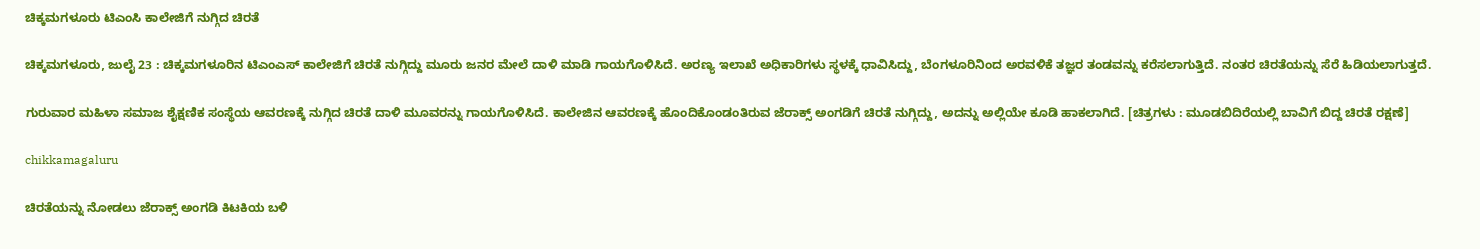ಚಿಕ್ಕಮಗಳೂರು ಟಿಎಂಸಿ ಕಾಲೇಜಿಗೆ ನುಗ್ಗಿದ ಚಿರತೆ

ಚಿಕ್ಕಮಗಳೂರು, ಜುಲೈ 23 : ಚಿಕ್ಕಮಗಳೂರಿನ ಟಿಎಂಎಸ್ ಕಾಲೇಜಿಗೆ ಚಿರತೆ ನುಗ್ಗಿದ್ದು ಮೂರು ಜನರ ಮೇಲೆ ದಾಳಿ ಮಾಡಿ ಗಾಯಗೊಳಿಸಿದೆ. ಅರಣ್ಯ ಇಲಾಖೆ ಅಧಿಕಾರಿಗಳು ಸ್ಥಳಕ್ಕೆ ಧಾವಿಸಿದ್ದು, ಬೆಂಗಳೂರಿನಿಂದ ಅರವಳಿಕೆ ತಜ್ಞರ ತಂಡವನ್ನು ಕರೆಸಲಾಗುತ್ತಿದೆ. ನಂತರ ಚಿರತೆಯನ್ನು ಸೆರೆ ಹಿಡಿಯಲಾಗುತ್ತದೆ.

ಗುರುವಾರ ಮಹಿಳಾ ಸಮಾಜ ಶೈಕ್ಷಣಿಕ ಸಂಸ್ಥೆಯ ಆವರಣಕ್ಕೆ ನುಗ್ಗಿದ ಚಿರತೆ ದಾಳಿ ಮೂವರನ್ನು ಗಾಯಗೊಳಿಸಿದೆ. ಕಾಲೇಜಿನ ಆವರಣಕ್ಕೆ ಹೊಂದಿಕೊಂಡಂತಿರುವ ಜೆರಾಕ್ಸ್ ಅಂಗಡಿಗೆ ಚಿರತೆ ನುಗ್ಗಿದ್ದು, ಅದನ್ನು ಅಲ್ಲಿಯೇ ಕೂಡಿ ಹಾಕಲಾಗಿದೆ. [ಚಿತ್ರಗಳು : ಮೂಡಬಿದಿರೆಯಲ್ಲಿ ಬಾವಿಗೆ ಬಿದ್ದ ಚಿರತೆ ರಕ್ಷಣೆ]

chikkamagaluru

ಚಿರತೆಯನ್ನು ನೋಡಲು ಜೆರಾಕ್ಸ್ ಅಂಗಡಿ ಕಿಟಕಿಯ ಬಳಿ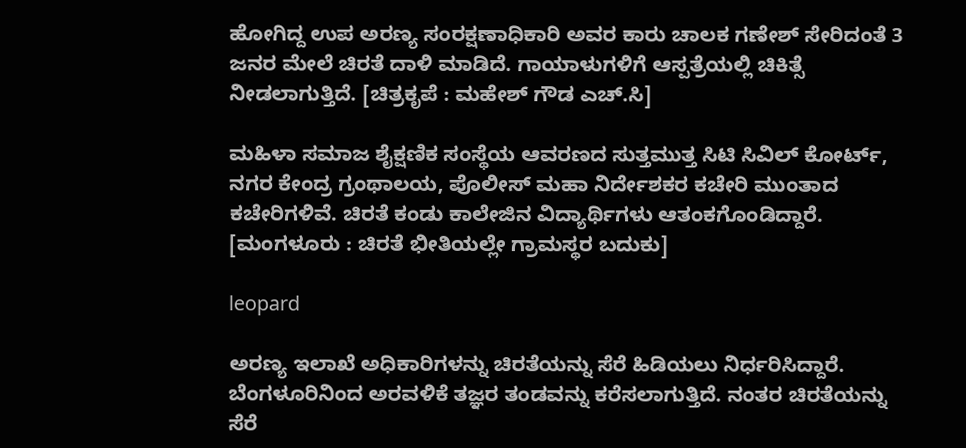ಹೋಗಿದ್ದ ಉಪ ಅರಣ್ಯ ಸಂರಕ್ಷಣಾಧಿಕಾರಿ ಅವರ ಕಾರು ಚಾಲಕ ಗಣೇಶ್ ಸೇರಿದಂತೆ 3 ಜನರ ಮೇಲೆ ಚಿರತೆ ದಾಳಿ ಮಾಡಿದೆ. ಗಾಯಾಳುಗಳಿಗೆ ಆಸ್ಪತ್ರೆಯಲ್ಲಿ ಚಿಕಿತ್ಸೆ ನೀಡಲಾಗುತ್ತಿದೆ. [ಚಿತ್ರಕೃಪೆ : ಮಹೇಶ್ ಗೌಡ ಎಚ್.ಸಿ]

ಮಹಿಳಾ ಸಮಾಜ ಶೈಕ್ಷಣಿಕ ಸಂಸ್ಥೆಯ ಆವರಣದ ಸುತ್ತಮುತ್ತ ಸಿಟಿ ಸಿವಿಲ್ ಕೋರ್ಟ್, ನಗರ ಕೇಂದ್ರ ಗ್ರಂಥಾಲಯ, ಪೊಲೀಸ್ ಮಹಾ ನಿರ್ದೇಶಕರ ಕಚೇರಿ ಮುಂತಾದ ಕಚೇರಿಗಳಿವೆ. ಚಿರತೆ ಕಂಡು ಕಾಲೇಜಿನ ವಿದ್ಯಾರ್ಥಿಗಳು ಆತಂಕಗೊಂಡಿದ್ದಾರೆ. [ಮಂಗಳೂರು : ಚಿರತೆ ಭೀತಿಯಲ್ಲೇ ಗ್ರಾಮಸ್ಥರ ಬದುಕು]

leopard

ಅರಣ್ಯ ಇಲಾಖೆ ಅಧಿಕಾರಿಗಳನ್ನು ಚಿರತೆಯನ್ನು ಸೆರೆ ಹಿಡಿಯಲು ನಿರ್ಧರಿಸಿದ್ದಾರೆ. ಬೆಂಗಳೂರಿನಿಂದ ಅರವಳಿಕೆ ತಜ್ಞರ ತಂಡವನ್ನು ಕರೆಸಲಾಗುತ್ತಿದೆ. ನಂತರ ಚಿರತೆಯನ್ನು ಸೆರೆ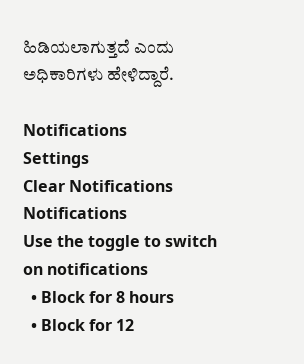ಹಿಡಿಯಲಾಗುತ್ತದೆ ಎಂದು ಅಧಿಕಾರಿಗಳು ಹೇಳಿದ್ದಾರೆ.

Notifications
Settings
Clear Notifications
Notifications
Use the toggle to switch on notifications
  • Block for 8 hours
  • Block for 12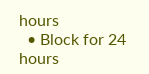hours
  • Block for 24 hours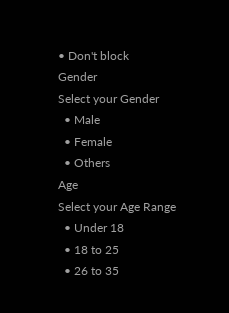• Don't block
Gender
Select your Gender
  • Male
  • Female
  • Others
Age
Select your Age Range
  • Under 18
  • 18 to 25
  • 26 to 35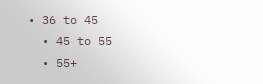• 36 to 45
  • 45 to 55
  • 55+